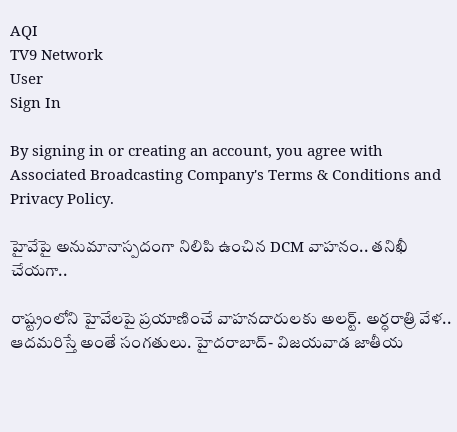AQI
TV9 Network
User
Sign In

By signing in or creating an account, you agree with Associated Broadcasting Company's Terms & Conditions and Privacy Policy.

హైవేపై అనుమానాస్పదంగా నిలిపి ఉంచిన DCM వాహనం.. తనిఖీ చేయగా..

రాష్ట్రంలోని హైవేలపై ప్రయాణించే వాహనదారులకు అలర్ట్. అర్ధరాత్రి వేళ.. ఆదమరిస్తే అంతే సంగతులు. హైదరాబాద్‌- విజయవాడ జాతీయ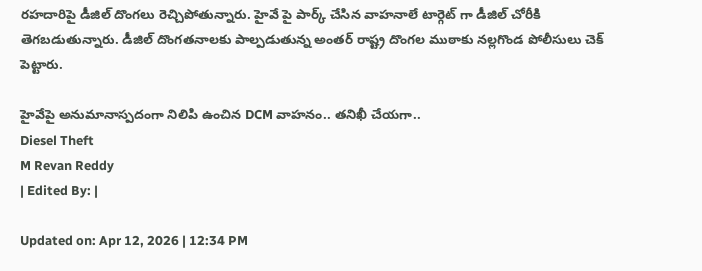రహదారిపై డీజిల్‌ దొంగలు రెచ్చిపోతున్నారు. హైవే పై పార్క్ చేసిన వాహనాలే టార్గెట్ గా డీజిల్‌ చోరీకి తెగబడుతున్నారు. డీజిల్ దొంగతనాలకు పాల్పడుతున్న అంతర్ రాష్ట్ర దొంగల ముఠాకు నల్లగొండ పోలీసులు చెక్ పెట్టారు.

హైవేపై అనుమానాస్పదంగా నిలిపి ఉంచిన DCM వాహనం.. తనిఖీ చేయగా..
Diesel Theft
M Revan Reddy
| Edited By: |

Updated on: Apr 12, 2026 | 12:34 PM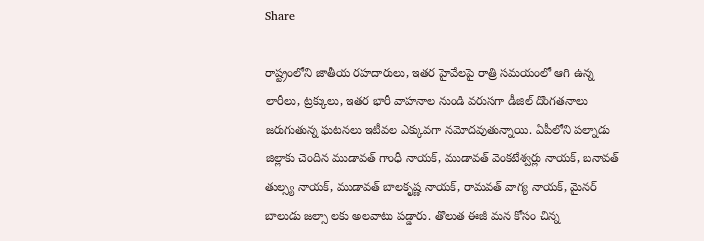Share

రాష్ట్రంలోని జాతీయ రహదారులు, ఇతర హైవేలపై రాత్రి సమయంలో ఆగి ఉన్న లారీలు, ట్రక్కులు, ఇతర భారీ వాహనాల నుండి వరుసగా డీజిల్ దొంగతనాలు జరుగుతున్న ఘటనలు ఇటీవల ఎక్కువగా నమోదవుతున్నాయి. ఏపీలోని పల్నాడు జిల్లాకు చెందిన ముడావత్ గాంధీ నాయక్, ముడావత్ వెంకటేశ్వర్లు నాయక్, బనావత్ తుల్స్య నాయక్, ముడావత్ బాలకృష్ణ నాయక్, రామవత్ వాగ్య నాయక్, మైనర్ బాలుడు జల్సా లకు అలవాటు పడ్డారు. తొలుత ఈజీ మన కోసం చిన్న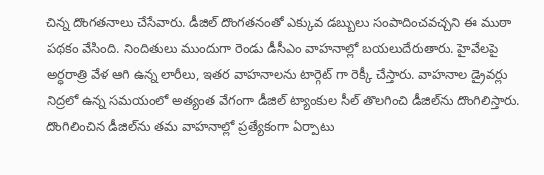చిన్న దొంగతనాలు చేసేవారు. డీజిల్ దొంగతనంతో ఎక్కువ డబ్బులు సంపాదించవచ్చని ఈ ముఠా పథకం వేసింది. నిందితులు ముందుగా రెండు డీసీఎం వాహనాల్లో బయలుదేరుతారు. హైవేలపై అర్ధరాత్రి వేళ ఆగి ఉన్న లారీలు, ఇతర వాహనాలను టార్గెట్ గా రెక్కీ చేస్తారు. వాహనాల డ్రైవర్లు నిద్రలో ఉన్న సమయంలో అత్యంత వేగంగా డీజిల్ ట్యాంకుల సీల్ తొలగించి డీజిల్‌ను దొంగిలిస్తారు. దొంగిలించిన డీజిల్‌ను తమ వాహనాల్లో ప్రత్యేకంగా ఏర్పాటు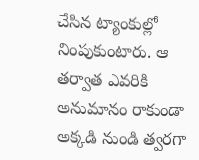చేసిన ట్యాంకుల్లో నింపుకుంటారు. ఆ తర్వాత ఎవరికి అనుమానం రాకుండా అక్కడి నుండి త్వరగా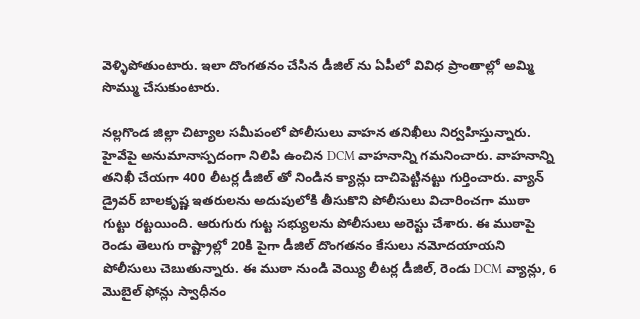వెళ్ళిపోతుంటారు. ఇలా దొంగతనం చేసిన డీజిల్ ను ఏపీలో వివిధ ప్రాంతాల్లో అమ్మి సొమ్ము చేసుకుంటారు.

నల్లగొండ జిల్లా చిట్యాల సమీపంలో పోలీసులు వాహన తనిఖీలు నిర్వహిస్తున్నారు. హైవేపై అనుమానాస్పదంగా నిలిపి ఉంచిన DCM వాహనాన్ని గమనించారు. వాహనాన్ని తనిఖీ చేయగా 400 లీటర్ల డీజిల్ తో నిండిన క్యాన్లు దాచిపెట్టినట్టు గుర్తించారు. వ్యాన్ డ్రైవర్ బాలకృష్ణ ఇతరులను అదుపులోకి తీసుకొని పోలీసులు విచారించగా ముఠా గుట్టు రట్టయింది. ఆరుగురు గుట్ట సభ్యులను పోలీసులు అరెస్టు చేశారు. ఈ ముఠాపై రెండు తెలుగు రాష్ట్రాల్లో 20కి పైగా డీజిల్ దొంగతనం కేసులు నమోదయాయని పోలీసులు చెబుతున్నారు. ఈ ముఠా నుండి వెయ్యి లీటర్ల డీజిల్, రెండు DCM వ్యాన్లు, 6 మొబైల్ ఫోన్లు స్వాధీనం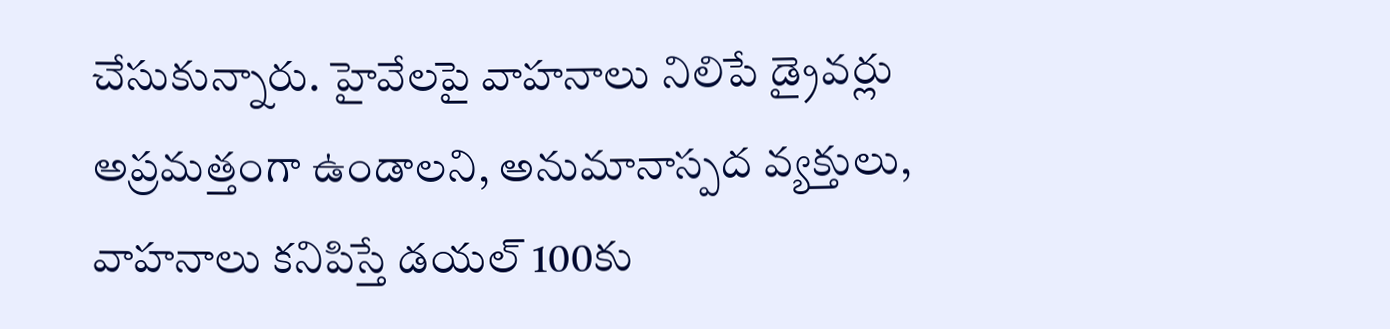చేసుకున్నారు. హైవేలపై వాహనాలు నిలిపే డ్రైవర్లు అప్రమత్తంగా ఉండాలని, అనుమానాస్పద వ్యక్తులు, వాహనాలు కనిపిస్తే డయల్ 100కు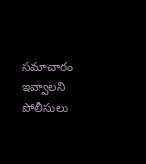సమాచారం ఇవ్వాలని పోలీసులు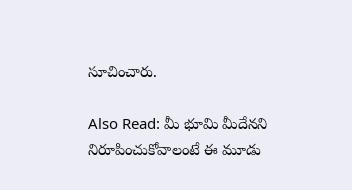సూచించారు.

Also Read: మీ భూమి మీదేనని నిరూపించుకోవాలంటే ఈ మూడు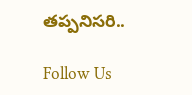తప్పనిసరి..

Follow Us